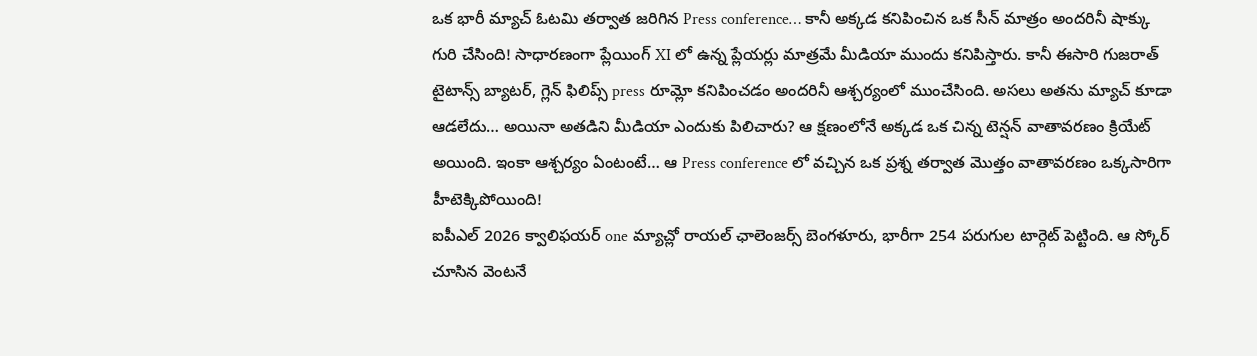ఒక భారీ మ్యాచ్ ఓటమి తర్వాత జరిగిన Press conference… కానీ అక్కడ కనిపించిన ఒక సీన్ మాత్రం అందరినీ షాక్కు గురి చేసింది! సాధారణంగా ప్లేయింగ్ XI లో ఉన్న ప్లేయర్లు మాత్రమే మీడియా ముందు కనిపిస్తారు. కానీ ఈసారి గుజరాత్ టైటాన్స్ బ్యాటర్, గ్లెన్ ఫిలిప్స్ press రూమ్లో కనిపించడం అందరినీ ఆశ్చర్యంలో ముంచేసింది. అసలు అతను మ్యాచ్ కూడా ఆడలేదు… అయినా అతడిని మీడియా ఎందుకు పిలిచారు? ఆ క్షణంలోనే అక్కడ ఒక చిన్న టెన్షన్ వాతావరణం క్రియేట్ అయింది. ఇంకా ఆశ్చర్యం ఏంటంటే… ఆ Press conference లో వచ్చిన ఒక ప్రశ్న తర్వాత మొత్తం వాతావరణం ఒక్కసారిగా హీటెక్కిపోయింది!
ఐపీఎల్ 2026 క్వాలిఫయర్ one మ్యాచ్లో రాయల్ ఛాలెంజర్స్ బెంగళూరు, భారీగా 254 పరుగుల టార్గెట్ పెట్టింది. ఆ స్కోర్ చూసిన వెంటనే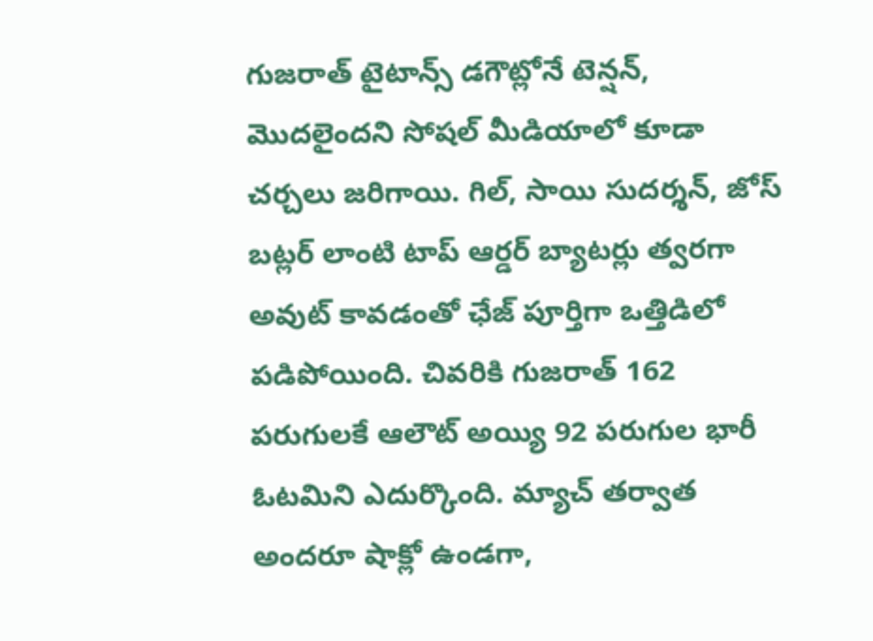గుజరాత్ టైటాన్స్ డగౌట్లోనే టెన్షన్, మొదలైందని సోషల్ మీడియాలో కూడా చర్చలు జరిగాయి. గిల్, సాయి సుదర్శన్, జోస్ బట్లర్ లాంటి టాప్ ఆర్డర్ బ్యాటర్లు త్వరగా అవుట్ కావడంతో ఛేజ్ పూర్తిగా ఒత్తిడిలో పడిపోయింది. చివరికి గుజరాత్ 162 పరుగులకే ఆలౌట్ అయ్యి 92 పరుగుల భారీ ఓటమిని ఎదుర్కొంది. మ్యాచ్ తర్వాత అందరూ షాక్లో ఉండగా,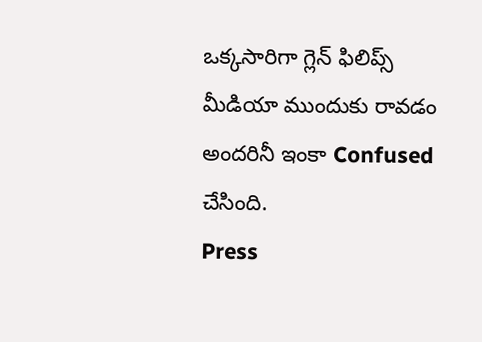ఒక్కసారిగా గ్లెన్ ఫిలిప్స్ మీడియా ముందుకు రావడం అందరినీ ఇంకా Confused చేసింది.
Press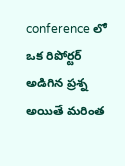conference లో ఒక రిపోర్టర్ అడిగిన ప్రశ్న అయితే మరింత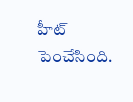హీట్ పెంచేసింది.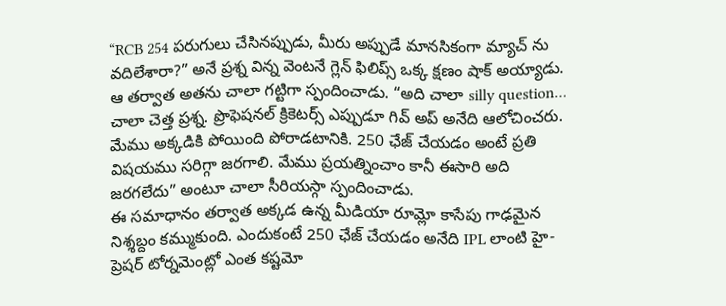“RCB 254 పరుగులు చేసినప్పుడు, మీరు అప్పుడే మానసికంగా మ్యాచ్ ను వదిలేశారా?” అనే ప్రశ్న విన్న వెంటనే గ్లెన్ ఫిలిప్స్ ఒక్క క్షణం షాక్ అయ్యాడు. ఆ తర్వాత అతను చాలా గట్టిగా స్పందించాడు. “అది చాలా silly question… చాలా చెత్త ప్రశ్న. ప్రొఫెషనల్ క్రికెటర్స్ ఎప్పుడూ గివ్ అప్ అనేది ఆలోచించరు. మేము అక్కడికి పోయింది పోరాడటానికి. 250 ఛేజ్ చేయడం అంటే ప్రతి విషయము సరిగ్గా జరగాలి. మేము ప్రయత్నించాం కానీ ఈసారి అది జరగలేదు” అంటూ చాలా సీరియస్గా స్పందించాడు.
ఈ సమాధానం తర్వాత అక్కడ ఉన్న మీడియా రూమ్లో కాసేపు గాఢమైన నిశ్శబ్దం కమ్ముకుంది. ఎందుకంటే 250 ఛేజ్ చేయడం అనేది IPL లాంటి హై-ప్రెషర్ టోర్నమెంట్లో ఎంత కష్టమో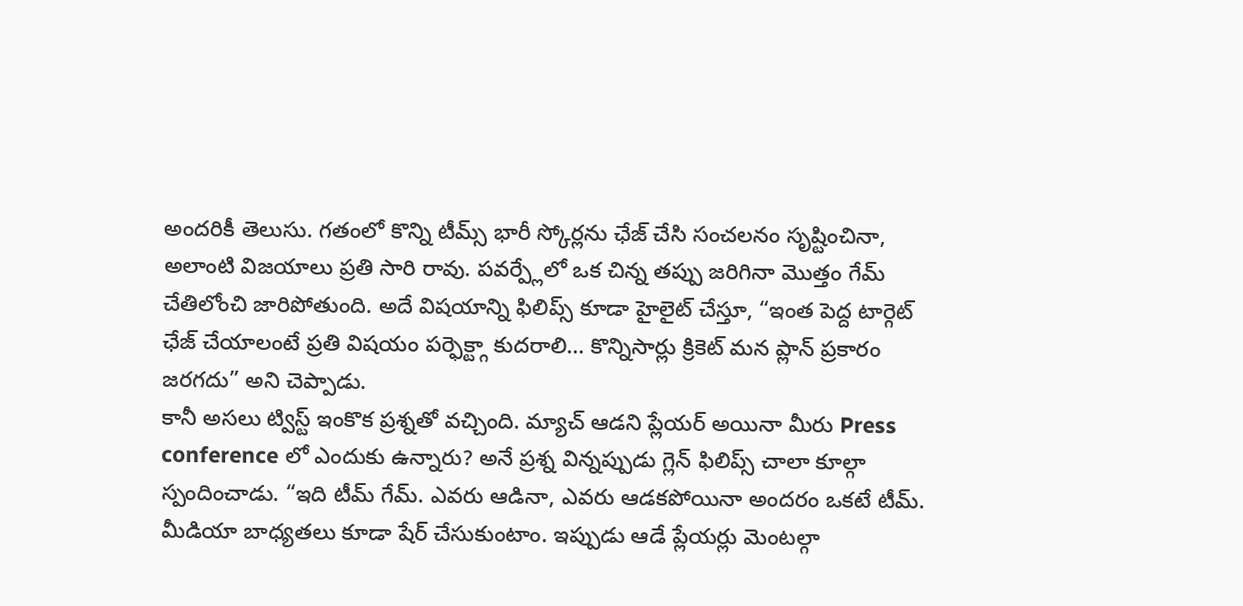అందరికీ తెలుసు. గతంలో కొన్ని టీమ్స్ భారీ స్కోర్లను ఛేజ్ చేసి సంచలనం సృష్టించినా, అలాంటి విజయాలు ప్రతి సారి రావు. పవర్ప్లేలో ఒక చిన్న తప్పు జరిగినా మొత్తం గేమ్ చేతిలోంచి జారిపోతుంది. అదే విషయాన్ని ఫిలిప్స్ కూడా హైలైట్ చేస్తూ, “ఇంత పెద్ద టార్గెట్ ఛేజ్ చేయాలంటే ప్రతి విషయం పర్ఫెక్ట్గా కుదరాలి… కొన్నిసార్లు క్రికెట్ మన ప్లాన్ ప్రకారం జరగదు” అని చెప్పాడు.
కానీ అసలు ట్విస్ట్ ఇంకొక ప్రశ్నతో వచ్చింది. మ్యాచ్ ఆడని ప్లేయర్ అయినా మీరు Press conference లో ఎందుకు ఉన్నారు? అనే ప్రశ్న విన్నప్పుడు గ్లెన్ ఫిలిప్స్ చాలా కూల్గా స్పందించాడు. “ఇది టీమ్ గేమ్. ఎవరు ఆడినా, ఎవరు ఆడకపోయినా అందరం ఒకటే టీమ్. మీడియా బాధ్యతలు కూడా షేర్ చేసుకుంటాం. ఇప్పుడు ఆడే ప్లేయర్లు మెంటల్గా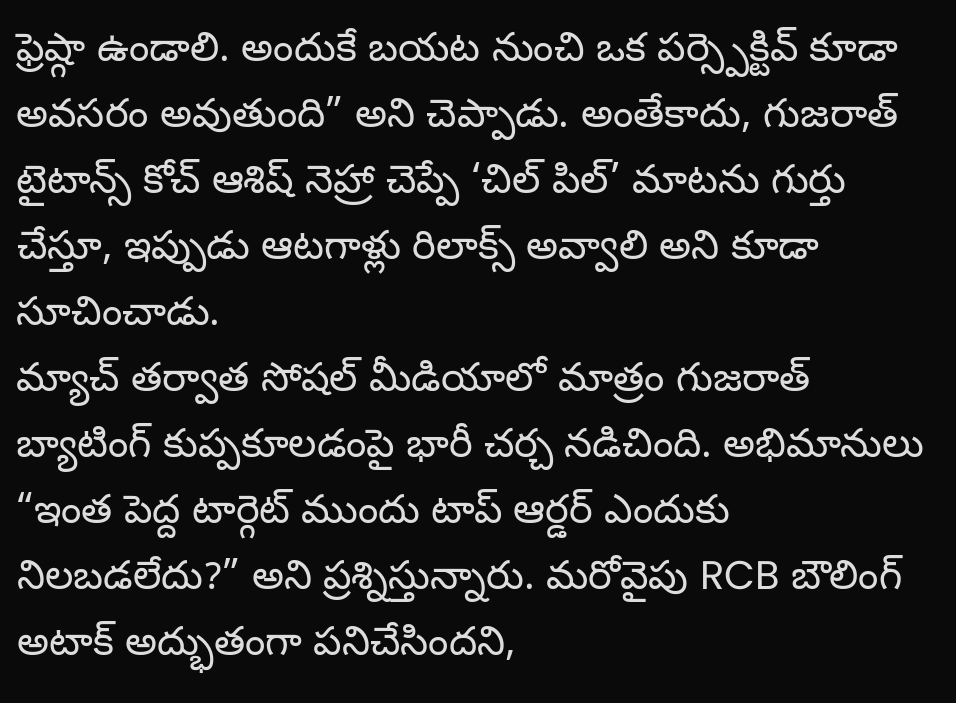ఫ్రెష్గా ఉండాలి. అందుకే బయట నుంచి ఒక పర్స్పెక్టివ్ కూడా అవసరం అవుతుంది” అని చెప్పాడు. అంతేకాదు, గుజరాత్ టైటాన్స్ కోచ్ ఆశిష్ నెహ్రా చెప్పే ‘చిల్ పిల్’ మాటను గుర్తు చేస్తూ, ఇప్పుడు ఆటగాళ్లు రిలాక్స్ అవ్వాలి అని కూడా సూచించాడు.
మ్యాచ్ తర్వాత సోషల్ మీడియాలో మాత్రం గుజరాత్ బ్యాటింగ్ కుప్పకూలడంపై భారీ చర్చ నడిచింది. అభిమానులు “ఇంత పెద్ద టార్గెట్ ముందు టాప్ ఆర్డర్ ఎందుకు నిలబడలేదు?” అని ప్రశ్నిస్తున్నారు. మరోవైపు RCB బౌలింగ్ అటాక్ అద్భుతంగా పనిచేసిందని,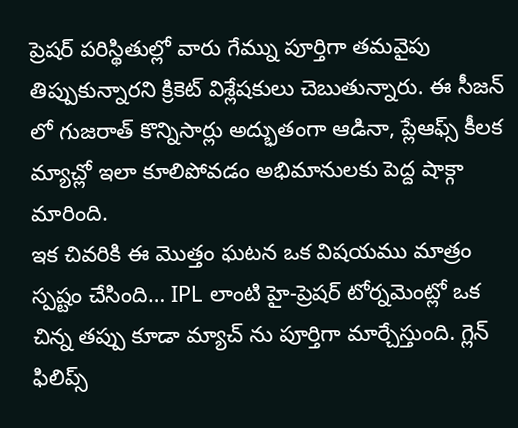ప్రెషర్ పరిస్థితుల్లో వారు గేమ్ను పూర్తిగా తమవైపు తిప్పుకున్నారని క్రికెట్ విశ్లేషకులు చెబుతున్నారు. ఈ సీజన్ లో గుజరాత్ కొన్నిసార్లు అద్భుతంగా ఆడినా, ప్లేఆఫ్స్ కీలక మ్యాచ్లో ఇలా కూలిపోవడం అభిమానులకు పెద్ద షాక్గా మారింది.
ఇక చివరికి ఈ మొత్తం ఘటన ఒక విషయము మాత్రం స్పష్టం చేసింది… IPL లాంటి హై-ప్రెషర్ టోర్నమెంట్లో ఒక చిన్న తప్పు కూడా మ్యాచ్ ను పూర్తిగా మార్చేస్తుంది. గ్లెన్ ఫిలిప్స్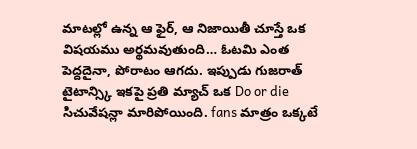మాటల్లో ఉన్న ఆ ఫైర్, ఆ నిజాయితీ చూస్తే ఒక విషయము అర్థమవుతుంది… ఓటమి ఎంత పెద్దదైనా, పోరాటం ఆగదు. ఇప్పుడు గుజరాత్ టైటాన్స్కి ఇకపై ప్రతి మ్యాచ్ ఒక Do or die సిచువేషన్లా మారిపోయింది. fans మాత్రం ఒక్కటే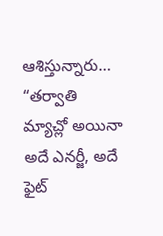ఆశిస్తున్నారు… “తర్వాతి మ్యాచ్లో అయినా అదే ఎనర్జీ, అదే ఫైట్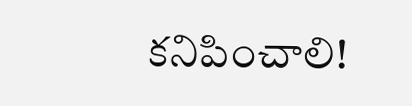కనిపించాలి!